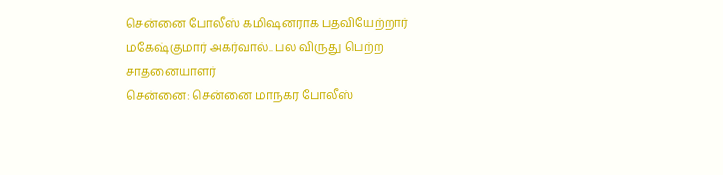சென்னை போலீஸ் கமிஷனராக பதவியேற்றார் மகேஷ்குமார் அகர்வால்.. பல விருது பெற்ற சாதனையாளர்
சென்னை: சென்னை மாநகர போலீஸ்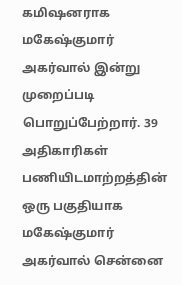கமிஷனராக மகேஷ்குமார் அகர்வால் இன்று முறைப்படி பொறுப்பேற்றார். 39 அதிகாரிகள் பணியிடமாற்றத்தின் ஒரு பகுதியாக மகேஷ்குமார் அகர்வால் சென்னை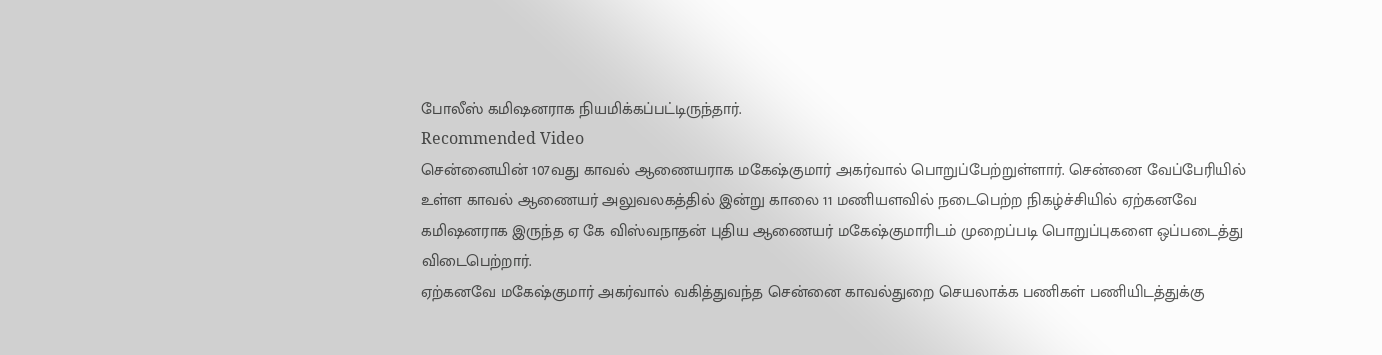போலீஸ் கமிஷனராக நியமிக்கப்பட்டிருந்தார்.
Recommended Video
சென்னையின் 107வது காவல் ஆணையராக மகேஷ்குமார் அகர்வால் பொறுப்பேற்றுள்ளார். சென்னை வேப்பேரியில் உள்ள காவல் ஆணையர் அலுவலகத்தில் இன்று காலை 11 மணியளவில் நடைபெற்ற நிகழ்ச்சியில் ஏற்கனவே கமிஷனராக இருந்த ஏ கே விஸ்வநாதன் புதிய ஆணையர் மகேஷ்குமாரிடம் முறைப்படி பொறுப்புகளை ஒப்படைத்து விடைபெற்றார்.
ஏற்கனவே மகேஷ்குமார் அகர்வால் வகித்துவந்த சென்னை காவல்துறை செயலாக்க பணிகள் பணியிடத்துக்கு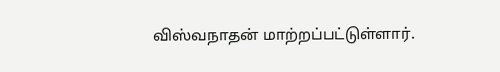விஸ்வநாதன் மாற்றப்பட்டுள்ளார்.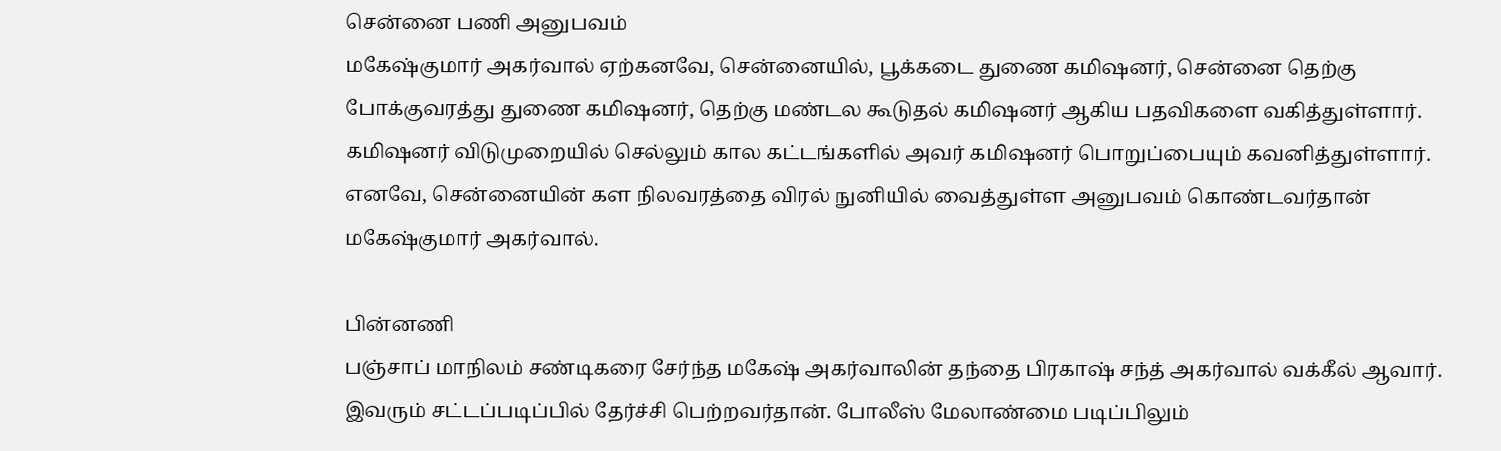சென்னை பணி அனுபவம்
மகேஷ்குமார் அகர்வால் ஏற்கனவே, சென்னையில், பூக்கடை துணை கமிஷனர், சென்னை தெற்கு போக்குவரத்து துணை கமிஷனர், தெற்கு மண்டல கூடுதல் கமிஷனர் ஆகிய பதவிகளை வகித்துள்ளார். கமிஷனர் விடுமுறையில் செல்லும் கால கட்டங்களில் அவர் கமிஷனர் பொறுப்பையும் கவனித்துள்ளார். எனவே, சென்னையின் கள நிலவரத்தை விரல் நுனியில் வைத்துள்ள அனுபவம் கொண்டவர்தான் மகேஷ்குமார் அகர்வால்.

பின்னணி
பஞ்சாப் மாநிலம் சண்டிகரை சேர்ந்த மகேஷ் அகர்வாலின் தந்தை பிரகாஷ் சந்த் அகர்வால் வக்கீல் ஆவார். இவரும் சட்டப்படிப்பில் தேர்ச்சி பெற்றவர்தான். போலீஸ் மேலாண்மை படிப்பிலும்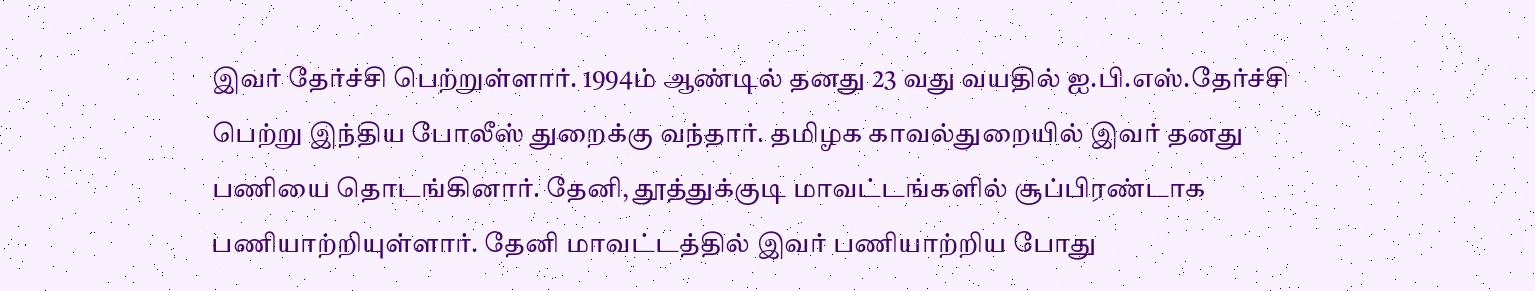இவர் தேர்ச்சி பெற்றுள்ளார். 1994ம் ஆண்டில் தனது 23 வது வயதில் ஐ.பி.எஸ்.தேர்ச்சி பெற்று இந்திய போலீஸ் துறைக்கு வந்தார். தமிழக காவல்துறையில் இவர் தனது பணியை தொடங்கினார். தேனி, தூத்துக்குடி மாவட்டங்களில் சூப்பிரண்டாக பணியாற்றியுள்ளார். தேனி மாவட்டத்தில் இவர் பணியாற்றிய போது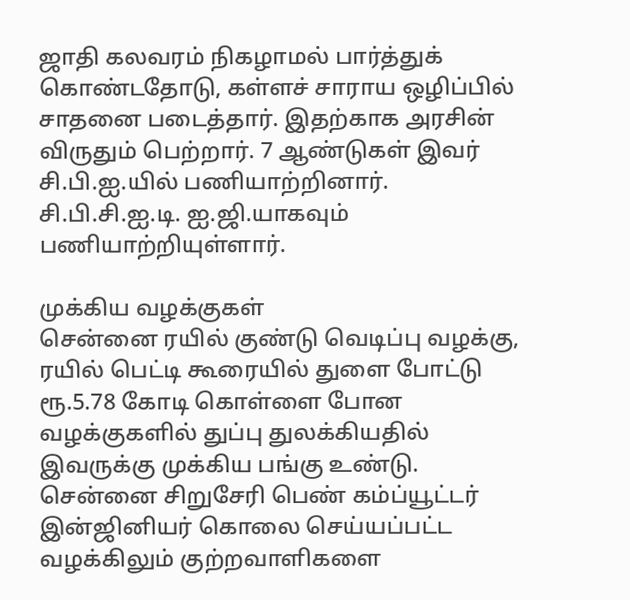ஜாதி கலவரம் நிகழாமல் பார்த்துக் கொண்டதோடு, கள்ளச் சாராய ஒழிப்பில் சாதனை படைத்தார். இதற்காக அரசின் விருதும் பெற்றார். 7 ஆண்டுகள் இவர் சி.பி.ஐ.யில் பணியாற்றினார். சி.பி.சி.ஐ.டி. ஐ.ஜி.யாகவும் பணியாற்றியுள்ளார்.

முக்கிய வழக்குகள்
சென்னை ரயில் குண்டு வெடிப்பு வழக்கு, ரயில் பெட்டி கூரையில் துளை போட்டு ரூ.5.78 கோடி கொள்ளை போன வழக்குகளில் துப்பு துலக்கியதில் இவருக்கு முக்கிய பங்கு உண்டு. சென்னை சிறுசேரி பெண் கம்ப்யூட்டர் இன்ஜினியர் கொலை செய்யப்பட்ட வழக்கிலும் குற்றவாளிகளை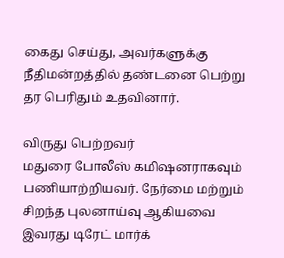கைது செய்து, அவர்களுக்கு நீதிமன்றத்தில் தண்டனை பெற்று தர பெரிதும் உதவினார்.

விருது பெற்றவர்
மதுரை போலீஸ் கமிஷனராகவும் பணியாற்றியவர். நேர்மை மற்றும் சிறந்த புலனாய்வு ஆகியவை இவரது டிரேட் மார்க்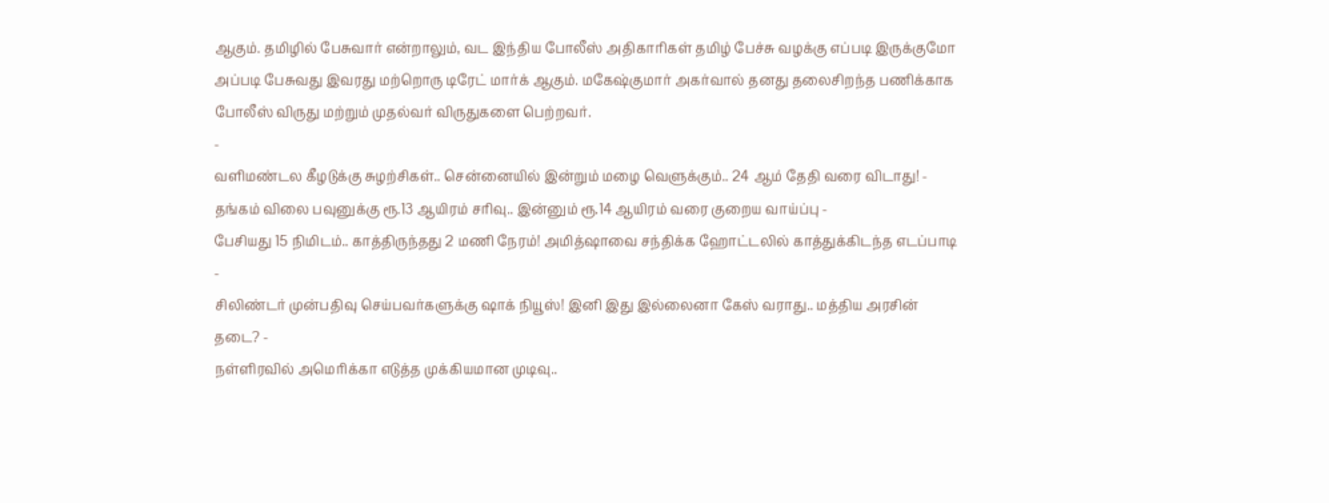ஆகும். தமிழில் பேசுவார் என்றாலும், வட இந்திய போலீஸ் அதிகாரிகள் தமிழ் பேச்சு வழக்கு எப்படி இருக்குமோ அப்படி பேசுவது இவரது மற்றொரு டிரேட் மார்க் ஆகும். மகேஷ்குமார் அகர்வால் தனது தலைசிறந்த பணிக்காக போலீஸ் விருது மற்றும் முதல்வர் விருதுகளை பெற்றவர்.
-
வளிமண்டல கீழடுக்கு சுழற்சிகள்.. சென்னையில் இன்றும் மழை வெளுக்கும்.. 24 ஆம் தேதி வரை விடாது! -
தங்கம் விலை பவுனுக்கு ரூ.13 ஆயிரம் சரிவு.. இன்னும் ரூ.14 ஆயிரம் வரை குறைய வாய்ப்பு -
பேசியது 15 நிமிடம்.. காத்திருந்தது 2 மணி நேரம்! அமித்ஷாவை சந்திக்க ஹோட்டலில் காத்துக்கிடந்த எடப்பாடி -
சிலிண்டர் முன்பதிவு செய்பவர்களுக்கு ஷாக் நியூஸ்! இனி இது இல்லைனா கேஸ் வராது.. மத்திய அரசின் தடை? -
நள்ளிரவில் அமெரிக்கா எடுத்த முக்கியமான முடிவு..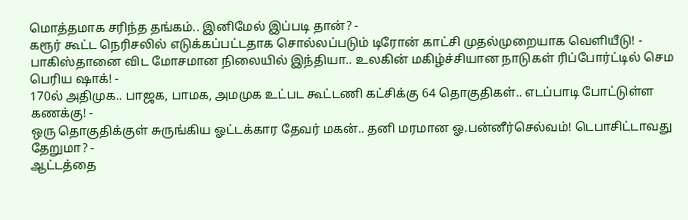மொத்தமாக சரிந்த தங்கம்.. இனிமேல் இப்படி தான்? -
கரூர் கூட்ட நெரிசலில் எடுக்கப்பட்டதாக சொல்லப்படும் டிரோன் காட்சி முதல்முறையாக வெளியீடு! -
பாகிஸ்தானை விட மோசமான நிலையில் இந்தியா.. உலகின் மகிழ்ச்சியான நாடுகள் ரிப்போர்ட்டில் செம பெரிய ஷாக்! -
170ல் அதிமுக.. பாஜக, பாமக, அமமுக உட்பட கூட்டணி கட்சிக்கு 64 தொகுதிகள்.. எடப்பாடி போட்டுள்ள கணக்கு! -
ஒரு தொகுதிக்குள் சுருங்கிய ஓட்டக்கார தேவர் மகன்.. தனி மரமான ஓ.பன்னீர்செல்வம்! டெபாசிட்டாவது தேறுமா? -
ஆட்டத்தை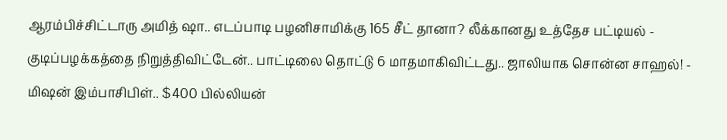ஆரம்பிச்சிட்டாரு அமித் ஷா.. எடப்பாடி பழனிசாமிக்கு 165 சீட் தானா? லீக்கானது உத்தேச பட்டியல் -
குடிப்பழக்கத்தை நிறுத்திவிட்டேன்.. பாட்டிலை தொட்டு 6 மாதமாகிவிட்டது.. ஜாலியாக சொன்ன சாஹல்! -
மிஷன் இம்பாசிபிள்.. $400 பில்லியன்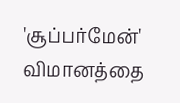'சூப்பர்மேன்' விமானத்தை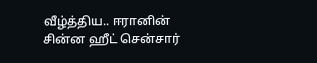வீழ்த்திய.. ஈரானின் சின்ன ஹீட் சென்சார்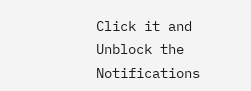Click it and Unblock the Notifications